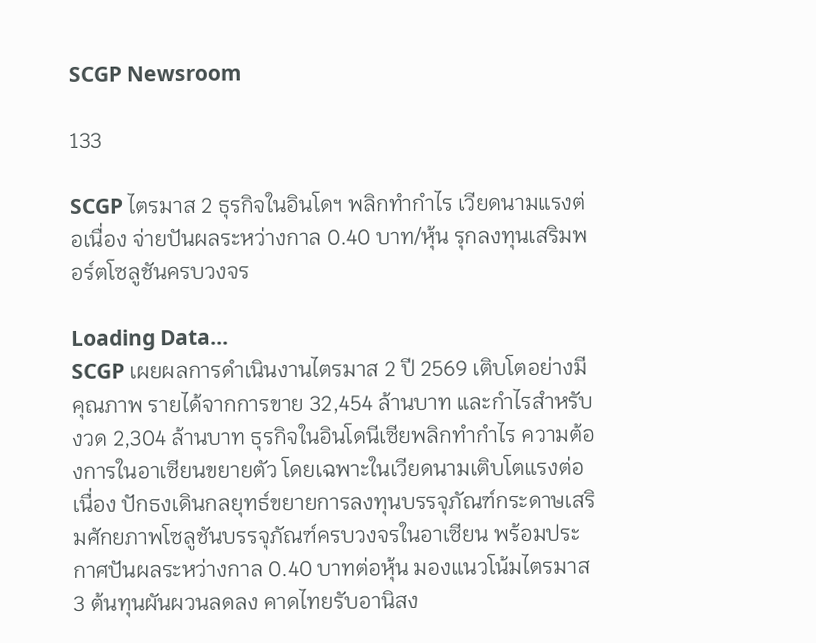SCGP Newsroom

133

SCGP ไตรมาส 2 ธุรกิจในอินโดฯ พลิกทำกำไร เวียดนามแรงต่อเนื่อง จ่ายปันผลระหว่างกาล 0.40 บาท/หุ้น รุกลงทุนเสริมพอร์ตโซลูชันครบวงจร

Loading Data...
SCGP เผยผลการดำเนินงานไตรมาส 2 ปี 2569 เติบโตอย่างมีคุณภาพ รายได้จากการขาย 32,454 ล้านบาท และกำไรสำหรับงวด 2,304 ล้านบาท ธุรกิจในอินโดนีเซียพลิกทำกำไร ความต้องการในอาเซียนขยายตัว โดยเฉพาะในเวียดนามเติบโตแรงต่อเนื่อง ปักธงเดินกลยุทธ์ขยายการลงทุนบรรจุภัณฑ์กระดาษเสริมศักยภาพโซลูชันบรรจุภัณฑ์ครบวงจรในอาเซียน พร้อมประกาศปันผลระหว่างกาล 0.40 บาทต่อหุ้น มองแนวโน้มไตรมาส 3 ต้นทุนผันผวนลดลง คาดไทยรับอานิสง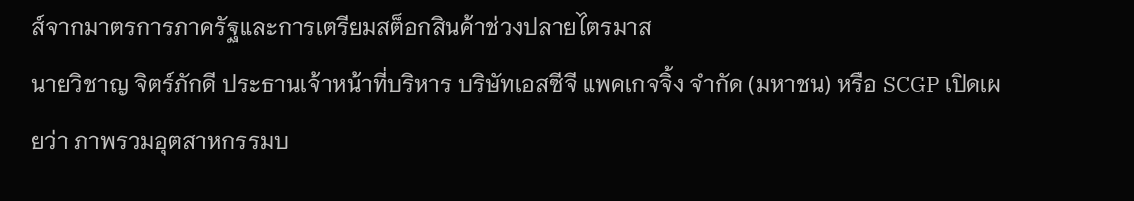ส์จากมาตรการภาครัฐและการเตรียมสต็อกสินค้าช่วงปลายไตรมาส
นายวิชาญ จิตร์ภักดี ประธานเจ้าหน้าที่บริหาร บริษัทเอสซีจี แพคเกจจิ้ง จำกัด (มหาชน) หรือ SCGP เปิดเผยว่า ภาพรวมอุตสาหกรรมบ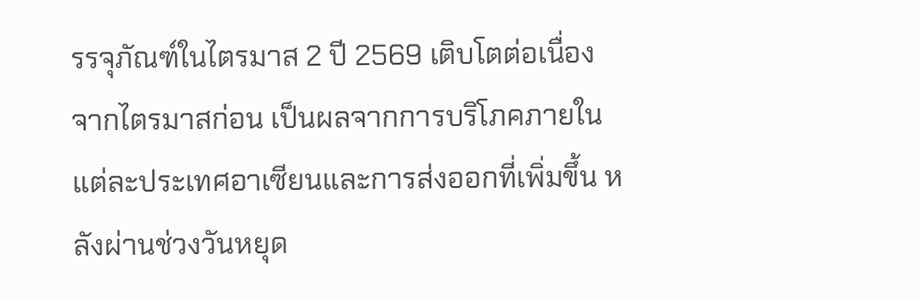รรจุภัณฑ์ในไตรมาส 2 ปี 2569 เติบโตต่อเนื่องจากไตรมาสก่อน เป็นผลจากการบริโภคภายในแต่ละประเทศอาเซียนและการส่งออกที่เพิ่มขึ้น หลังผ่านช่วงวันหยุด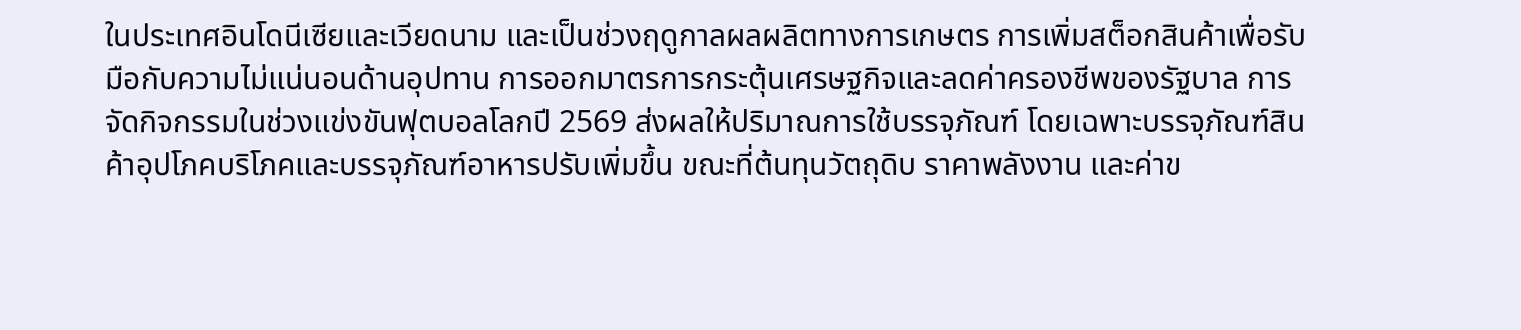ในประเทศอินโดนีเซียและเวียดนาม และเป็นช่วงฤดูกาลผลผลิตทางการเกษตร การเพิ่มสต็อกสินค้าเพื่อรับมือกับความไม่แน่นอนด้านอุปทาน การออกมาตรการกระตุ้นเศรษฐกิจและลดค่าครองชีพของรัฐบาล การจัดกิจกรรมในช่วงแข่งขันฟุตบอลโลกปี 2569 ส่งผลให้ปริมาณการใช้บรรจุภัณฑ์ โดยเฉพาะบรรจุภัณฑ์สินค้าอุปโภคบริโภคและบรรจุภัณฑ์อาหารปรับเพิ่มขึ้น ขณะที่ต้นทุนวัตถุดิบ ราคาพลังงาน และค่าข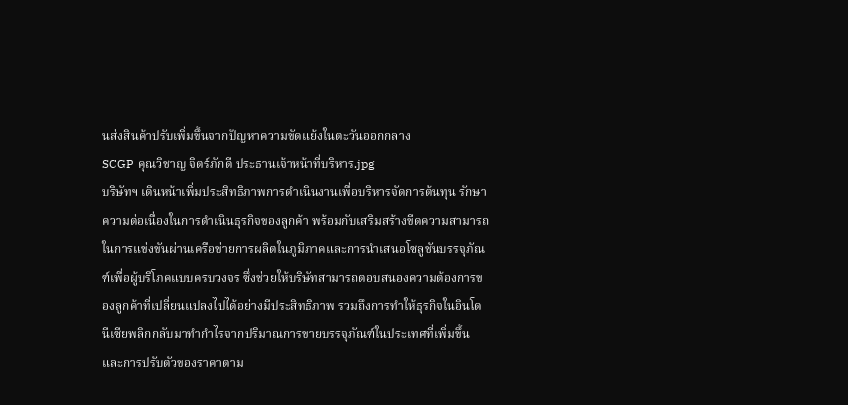นส่งสินค้าปรับเพิ่มขึ้นจากปัญหาความขัดแย้งในตะวันออกกลาง
SCGP คุณวิชาญ จิตร์ภักดี ประธานเจ้าหน้าที่บริหาร.jpg
บริษัทฯ เดินหน้าเพิ่มประสิทธิภาพการดำเนินงานเพื่อบริหารจัดการต้นทุน รักษาความต่อเนื่องในการดำเนินธุรกิจของลูกค้า พร้อมกับเสริมสร้างขีดความสามารถในการแข่งขันผ่านเครือข่ายการผลิตในภูมิภาคและการนำเสนอโซลูชันบรรจุภัณฑ์เพื่อผู้บริโภคแบบครบวงจร ซึ่งช่วยให้บริษัทสามารถตอบสนองความต้องการของลูกค้าที่เปลี่ยนแปลงไปได้อย่างมีประสิทธิภาพ รวมถึงการทำให้ธุรกิจในอินโดนีเซียพลิกกลับมาทำกำไรจากปริมาณการขายบรรจุภัณฑ์ในประเทศที่เพิ่มขึ้นและการปรับตัวของราคาตาม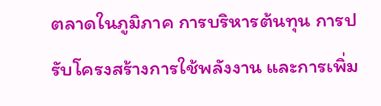ตลาดในภูมิภาค การบริหารต้นทุน การปรับโครงสร้างการใช้พลังงาน และการเพิ่ม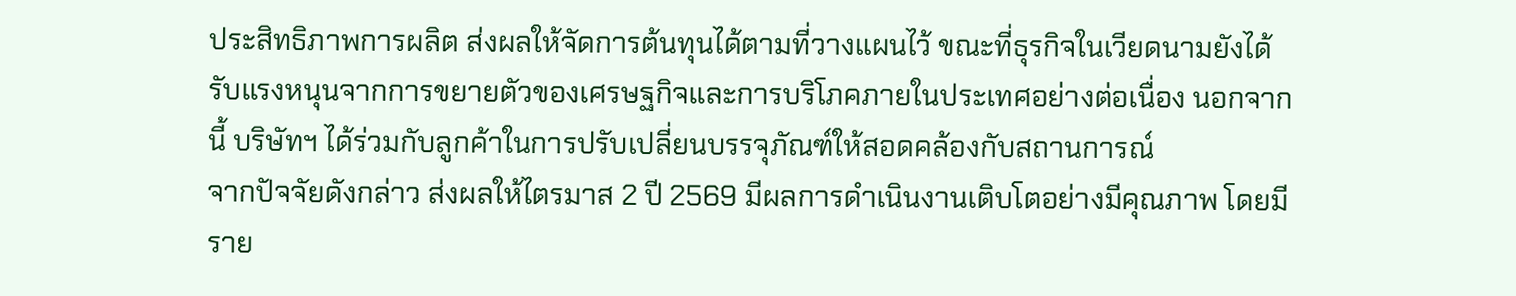ประสิทธิภาพการผลิต ส่งผลให้จัดการต้นทุนได้ตามที่วางแผนไว้ ขณะที่ธุรกิจในเวียดนามยังได้รับแรงหนุนจากการขยายตัวของเศรษฐกิจและการบริโภคภายในประเทศอย่างต่อเนื่อง นอกจากนี้ บริษัทฯ ได้ร่วมกับลูกค้าในการปรับเปลี่ยนบรรจุภัณฑ์ให้สอดคล้องกับสถานการณ์
จากปัจจัยดังกล่าว ส่งผลให้ไตรมาส 2 ปี 2569 มีผลการดำเนินงานเติบโตอย่างมีคุณภาพ โดยมีราย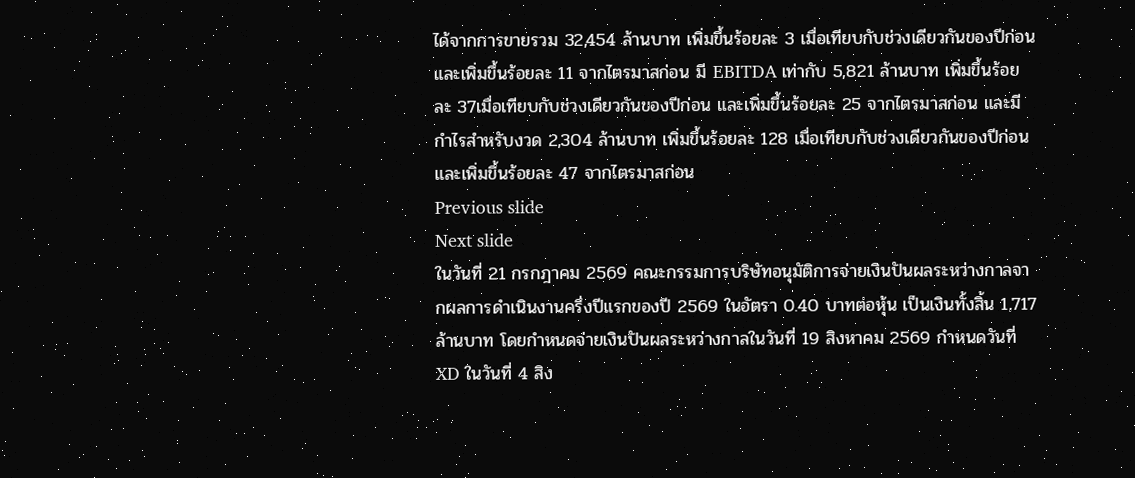ได้จากการขายรวม 32,454 ล้านบาท เพิ่มขึ้นร้อยละ 3 เมื่อเทียบกับช่วงเดียวกันของปีก่อน และเพิ่มขึ้นร้อยละ 11 จากไตรมาสก่อน มี EBITDA เท่ากับ 5,821 ล้านบาท เพิ่มขึ้นร้อยละ 37เมื่อเทียบกับช่วงเดียวกันของปีก่อน และเพิ่มขึ้นร้อยละ 25 จากไตรมาสก่อน และมีกำไรสำหรับงวด 2,304 ล้านบาท เพิ่มขึ้นร้อยละ 128 เมื่อเทียบกับช่วงเดียวกันของปีก่อน และเพิ่มขึ้นร้อยละ 47 จากไตรมาสก่อน
Previous slide
Next slide
ในวันที่ 21 กรกฎาคม 2569 คณะกรรมการบริษัทอนุมัติการจ่ายเงินปันผลระหว่างกาลจากผลการดำเนินงานครึ่งปีแรกของปี 2569 ในอัตรา 0.40 บาทต่อหุ้น เป็นเงินทั้งสิ้น 1,717 ล้านบาท โดยกำหนดจ่ายเงินปันผลระหว่างกาลในวันที่ 19 สิงหาคม 2569 กำหนดวันที่ XD ในวันที่ 4 สิง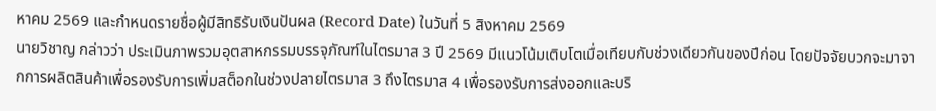หาคม 2569 และกำหนดรายชื่อผู้มีสิทธิรับเงินปันผล (Record Date) ในวันที่ 5 สิงหาคม 2569
นายวิชาญ กล่าวว่า ประเมินภาพรวมอุตสาหกรรมบรรจุภัณฑ์ในไตรมาส 3 ปี 2569 มีแนวโน้มเติบโตเมื่อเทียบกับช่วงเดียวกันของปีก่อน โดยปัจจัยบวกจะมาจากการผลิตสินค้าเพื่อรองรับการเพิ่มสต็อกในช่วงปลายไตรมาส 3 ถึงไตรมาส 4 เพื่อรองรับการส่งออกและบริ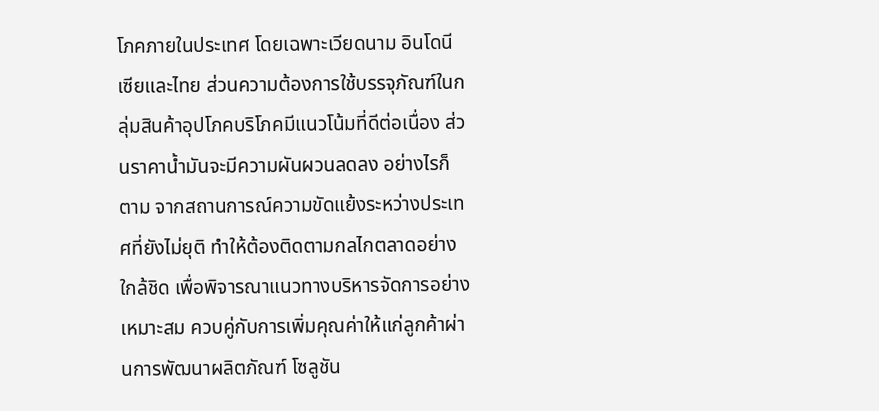โภคภายในประเทศ โดยเฉพาะเวียดนาม อินโดนีเซียและไทย ส่วนความต้องการใช้บรรจุภัณฑ์ในกลุ่มสินค้าอุปโภคบริโภคมีแนวโน้มที่ดีต่อเนื่อง ส่วนราคาน้ำมันจะมีความผันผวนลดลง อย่างไรก็ตาม จากสถานการณ์ความขัดแย้งระหว่างประเทศที่ยังไม่ยุติ ทำให้ต้องติดตามกลไกตลาดอย่างใกล้ชิด เพื่อพิจารณาแนวทางบริหารจัดการอย่างเหมาะสม ควบคู่กับการเพิ่มคุณค่าให้แก่ลูกค้าผ่านการพัฒนาผลิตภัณฑ์ โซลูชัน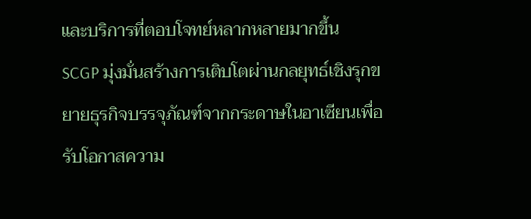และบริการที่ตอบโจทย์หลากหลายมากขึ้น
SCGP มุ่งมั่นสร้างการเติบโตผ่านกลยุทธ์เชิงรุกขยายธุรกิจบรรจุภัณฑ์จากกระดาษในอาเซียนเพื่อรับโอกาสความ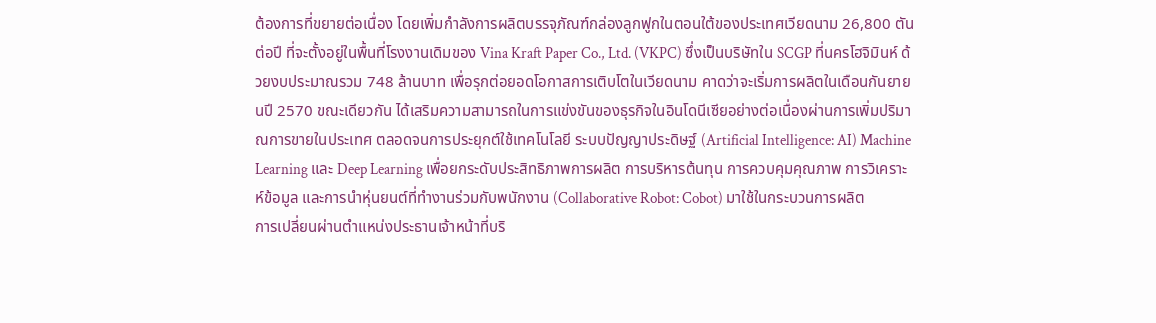ต้องการที่ขยายต่อเนื่อง โดยเพิ่มกำลังการผลิตบรรจุภัณฑ์กล่องลูกฟูกในตอนใต้ของประเทศเวียดนาม 26,800 ตันต่อปี ที่จะตั้งอยู่ในพื้นที่โรงงานเดิมของ Vina Kraft Paper Co., Ltd. (VKPC) ซึ่งเป็นบริษัทใน SCGP ที่นครโฮจิมินห์ ด้วยงบประมาณรวม 748 ล้านบาท เพื่อรุกต่อยอดโอกาสการเติบโตในเวียดนาม คาดว่าจะเริ่มการผลิตในเดือนกันยายนปี 2570 ขณะเดียวกัน ได้เสริมความสามารถในการแข่งขันของธุรกิจในอินโดนีเซียอย่างต่อเนื่องผ่านการเพิ่มปริมาณการขายในประเทศ ตลอดจนการประยุกต์ใช้เทคโนโลยี ระบบปัญญาประดิษฐ์ (Artificial Intelligence: AI) Machine Learning และ Deep Learning เพื่อยกระดับประสิทธิภาพการผลิต การบริหารต้นทุน การควบคุมคุณภาพ การวิเคราะห์ข้อมูล และการนำหุ่นยนต์ที่ทำงานร่วมกับพนักงาน (Collaborative Robot: Cobot) มาใช้ในกระบวนการผลิต
การเปลี่ยนผ่านตำแหน่งประธานเจ้าหน้าที่บริ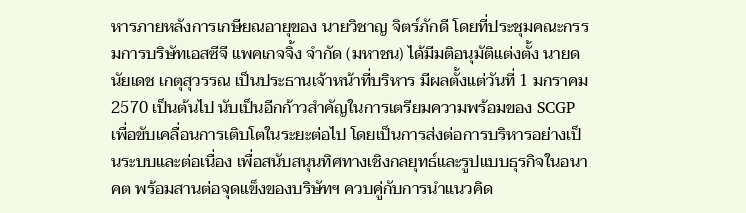หารภายหลังการเกษียณอายุของ นายวิชาญ จิตร์ภักดี โดยที่ประชุมคณะกรรมการบริษัทเอสซีจี แพคเกจจิ้ง จำกัด (มหาชน) ได้มีมติอนุมัติแต่งตั้ง นายดนัยเดช เกตุสุวรรณ เป็นประธานเจ้าหน้าที่บริหาร มีผลตั้งแต่วันที่ 1 มกราคม 2570 เป็นต้นไป นับเป็นอีกก้าวสำคัญในการเตรียมความพร้อมของ SCGP เพื่อขับเคลื่อนการเติบโตในระยะต่อไป โดยเป็นการส่งต่อการบริหารอย่างเป็นระบบและต่อเนื่อง เพื่อสนับสนุนทิศทางเชิงกลยุทธ์และรูปแบบธุรกิจในอนาคต พร้อมสานต่อจุดแข็งของบริษัทฯ ควบคู่กับการนำแนวคิด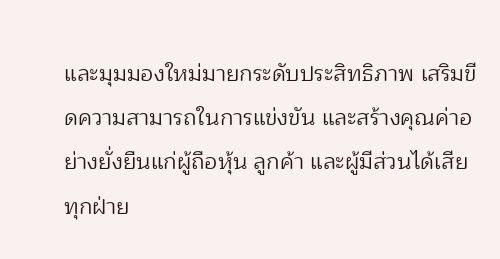และมุมมองใหม่มายกระดับประสิทธิภาพ เสริมขีดความสามารถในการแข่งขัน และสร้างคุณค่าอย่างยั่งยืนแก่ผู้ถือหุ้น ลูกค้า และผู้มีส่วนได้เสียทุกฝ่าย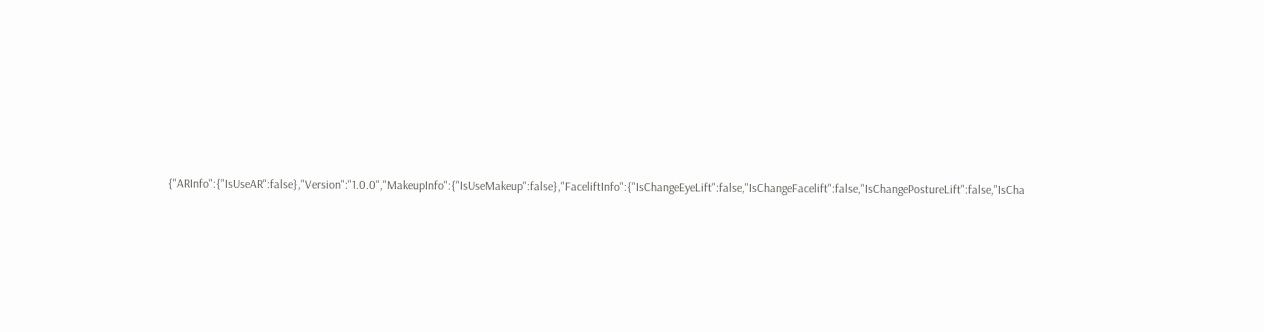{"ARInfo":{"IsUseAR":false},"Version":"1.0.0","MakeupInfo":{"IsUseMakeup":false},"FaceliftInfo":{"IsChangeEyeLift":false,"IsChangeFacelift":false,"IsChangePostureLift":false,"IsCha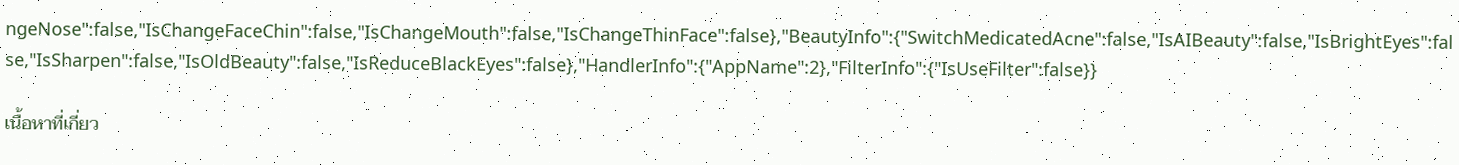ngeNose":false,"IsChangeFaceChin":false,"IsChangeMouth":false,"IsChangeThinFace":false},"BeautyInfo":{"SwitchMedicatedAcne":false,"IsAIBeauty":false,"IsBrightEyes":false,"IsSharpen":false,"IsOldBeauty":false,"IsReduceBlackEyes":false},"HandlerInfo":{"AppName":2},"FilterInfo":{"IsUseFilter":false}}

เนื้อหาที่เกี่ยว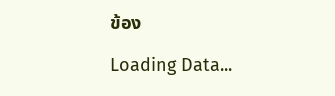ข้อง

Loading Data...